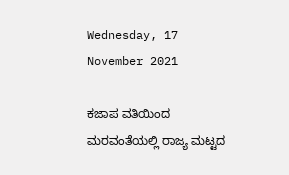Wednesday, 17 November 2021

ಕಜಾಪ ವತಿಯಿಂದ ಮರವಂತೆಯಲ್ಲಿ ರಾಜ್ಯ ಮಟ್ಟದ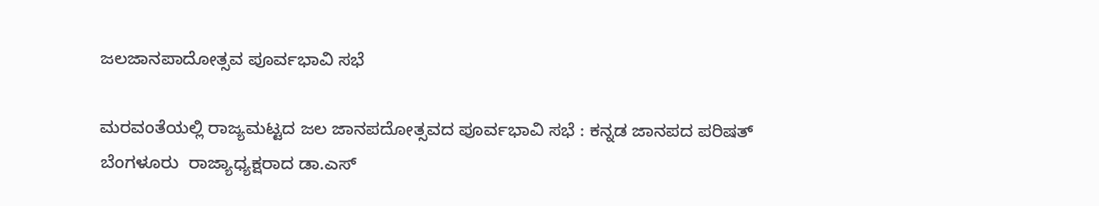ಜಲಜಾನಪಾದೋತ್ಸವ ಪೂರ್ವಭಾವಿ ಸಭೆ

ಮರವಂತೆಯಲ್ಲಿ ರಾಜ್ಯಮಟ್ಟದ ಜಲ ಜಾನಪದೋತ್ಸವದ ಪೂರ್ವಭಾವಿ ಸಭೆ : ಕನ್ನಡ ಜಾನಪದ ಪರಿಷತ್ ಬೆಂಗಳೂರು  ರಾಜ್ಯಾಧ್ಯಕ್ಷರಾದ ಡಾ.ಎಸ್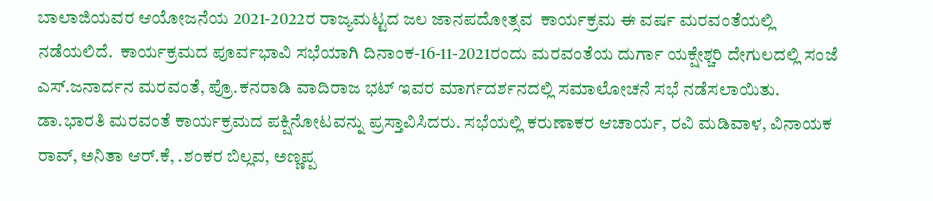ಬಾಲಾಜಿಯವರ ಆಯೋಜನೆಯ 2021-2022ರ ರಾಜ್ಯಮಟ್ಟದ ಜಲ ಜಾನಪದೋತ್ಸವ  ಕಾರ್ಯಕ್ರಮ ಈ ವರ್ಷ ಮರವಂತೆಯಲ್ಲಿ ನಡೆಯಲಿದೆ.  ಕಾರ್ಯಕ್ರಮದ ಪೂರ್ವಭಾವಿ ಸಭೆಯಾಗಿ ದಿನಾಂಕ-16-11-2021ರಂದು ಮರವಂತೆಯ ದುರ್ಗಾ ಯಕ್ಷೇಶ್ಚರಿ ದೇಗುಲದಲ್ಲಿ ಸಂಜೆ  ಎಸ್.ಜನಾರ್ದನ ಮರವಂತೆ, ಪ್ರೊ.ಕನರಾಡಿ ವಾದಿರಾಜ ಭಟ್ ಇವರ ಮಾರ್ಗದರ್ಶನದಲ್ಲಿ ಸಮಾಲೋಚನೆ ಸಭೆ ನಡೆಸಲಾಯಿತು. ಡಾ.ಭಾರತಿ ಮರವಂತೆ ಕಾರ್ಯಕ್ರಮದ ಪಕ್ಷಿನೋಟವನ್ನು ಪ್ರಸ್ತಾವಿಸಿದರು. ಸಭೆಯಲ್ಲಿ ಕರುಣಾಕರ ಆಚಾರ್ಯ, ರವಿ ಮಡಿವಾಳ, ವಿನಾಯಕ ರಾವ್, ಅನಿತಾ ಆರ್.ಕೆ, .ಶಂಕರ ಬಿಲ್ಲವ, ಅಣ್ಣಪ್ಪ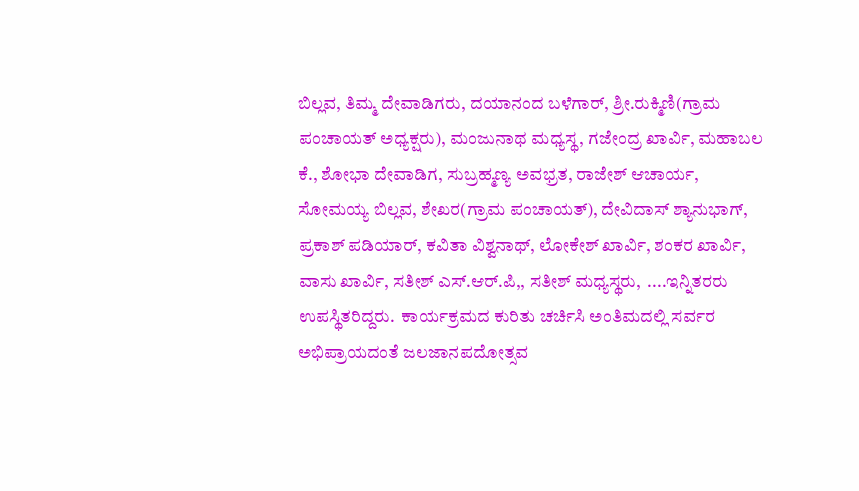ಬಿಲ್ಲವ, ತಿಮ್ಮ ದೇವಾಡಿಗರು, ದಯಾನಂದ ಬಳೆಗಾರ್, ಶ್ರೀ.ರುಕ್ಮಿಣಿ(ಗ್ರಾಮ ಪಂಚಾಯತ್ ಅಧ್ಯಕ್ಷರು), ಮಂಜುನಾಥ ಮಧ್ಯಸ್ಥ, ಗಜೇಂದ್ರ ಖಾರ್ವಿ, ಮಹಾಬಲ ಕೆ., ಶೋಭಾ ದೇವಾಡಿಗ, ಸುಬ್ರಹ್ಮಣ್ಯ ಅವಭ್ರತ, ರಾಜೇಶ್ ಆಚಾರ್ಯ, ಸೋಮಯ್ಯ ಬಿಲ್ಲವ, ಶೇಖರ(ಗ್ರಾಮ ಪಂಚಾಯತ್), ದೇವಿದಾಸ್ ಶ್ಯಾನುಭಾಗ್, ಪ್ರಕಾಶ್ ಪಡಿಯಾರ್, ಕವಿತಾ ವಿಶ್ವನಾಥ್, ಲೋಕೇಶ್ ಖಾರ್ವಿ, ಶಂಕರ ಖಾರ್ವಿ, ವಾಸು ಖಾರ್ವಿ, ಸತೀಶ್ ಎಸ್.ಆರ್.ಪಿ,, ಸತೀಶ್ ಮಧ್ಯಸ್ಥರು,  ....ಇನ್ನಿತರರು ಉಪಸ್ಥಿತರಿದ್ದರು.  ಕಾರ್ಯಕ್ರಮದ ಕುರಿತು ಚರ್ಚಿಸಿ ಅಂತಿಮದಲ್ಲಿ ಸರ್ವರ ಅಭಿಪ್ರಾಯದಂತೆ ಜಲಜಾನಪದೋತ್ಸವ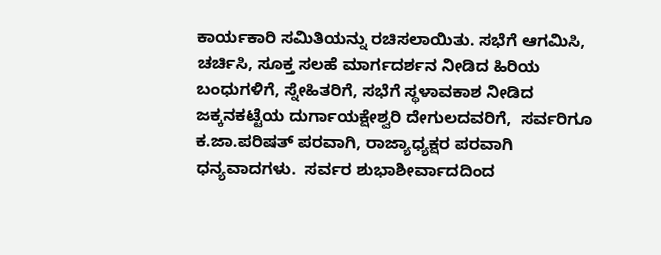ಕಾರ್ಯಕಾರಿ ಸಮಿತಿಯನ್ನು ರಚಿಸಲಾಯಿತು. ಸಭೆಗೆ ಆಗಮಿಸಿ, ಚರ್ಚಿಸಿ, ಸೂಕ್ತ ಸಲಹೆ ಮಾರ್ಗದರ್ಶನ ನೀಡಿದ ಹಿರಿಯ ಬಂಧುಗಳಿಗೆ, ಸ್ನೇಹಿತರಿಗೆ, ಸಭೆಗೆ ಸ್ಥಳಾವಕಾಶ ನೀಡಿದ ಜಕ್ಕನಕಟ್ಟೆಯ ದುರ್ಗಾಯಕ್ಷೇಶ್ವರಿ ದೇಗುಲದವರಿಗೆ,  ಸರ್ವರಿಗೂ ಕ.ಜಾ.ಪರಿಷತ್ ಪರವಾಗಿ, ರಾಜ್ಯಾಧ್ಯಕ್ಷರ ಪರವಾಗಿ ಧನ್ಯವಾದಗಳು.  ಸರ್ವರ ಶುಭಾಶೀರ್ವಾದದಿಂದ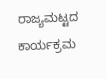ರಾಜ್ಯಮಟ್ಟದ ಕಾರ್ಯಕ್ರಮ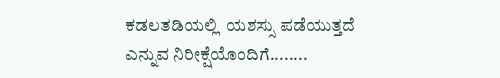ಕಡಲತಡಿಯಲ್ಲಿ  ಯಶಸ್ಸು ಪಡೆಯುತ್ತದೆ ಎನ್ನುವ ನಿರೀಕ್ಷೆಯೊಂದಿಗೆ........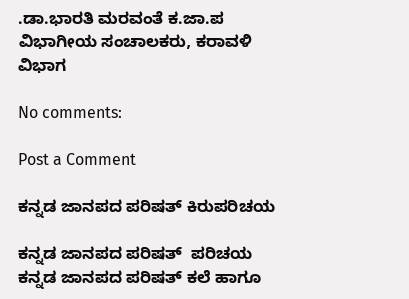.ಡಾ.ಭಾರತಿ ಮರವಂತೆ ಕ.ಜಾ.ಪ ವಿಭಾಗೀಯ ಸಂಚಾಲಕರು, ಕರಾವಳಿ ವಿಭಾಗ

No comments:

Post a Comment

ಕನ್ನಡ ಜಾನಪದ ಪರಿಷತ್ ಕಿರುಪರಿಚಯ

ಕನ್ನಡ ಜಾನಪದ ಪರಿಷತ್  ಪರಿಚಯ ಕನ್ನಡ ಜಾನಪದ ಪರಿಷತ್ ಕಲೆ ಹಾಗೂ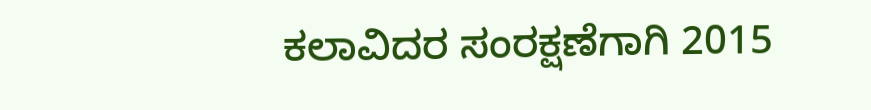ಕಲಾವಿದರ ಸಂರಕ್ಷಣೆಗಾಗಿ 2015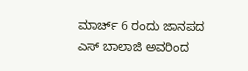ಮಾರ್ಚ್ 6 ರಂದು ಜಾನಪದ ಎಸ್ ಬಾಲಾಜಿ ಅವರಿಂದ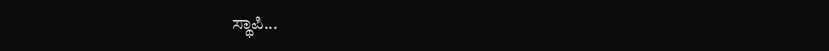ಸ್ಥಾಪಿ...